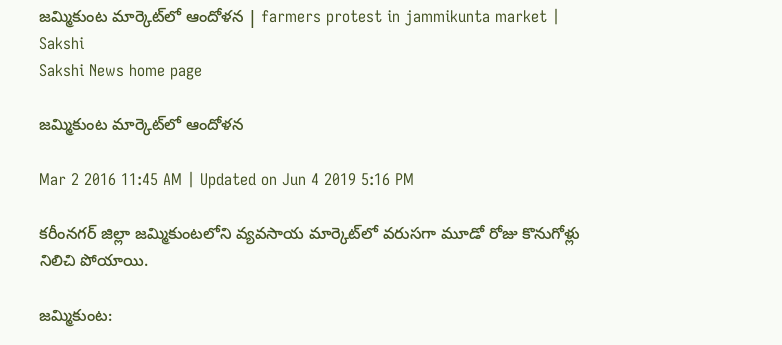జమ్మికుంట మార్కెట్‌లో ఆందోళన | farmers protest in jammikunta market | Sakshi
Sakshi News home page

జమ్మికుంట మార్కెట్‌లో ఆందోళన

Mar 2 2016 11:45 AM | Updated on Jun 4 2019 5:16 PM

కరీంనగర్ జిల్లా జమ్మికుంటలోని వ్యవసాయ మార్కెట్‌లో వరుసగా మూడో రోజు కొనుగోళ్లు నిలిచి పోయాయి.

జమ్మికుంట: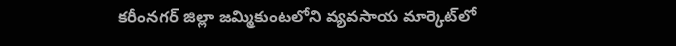కరీంనగర్ జిల్లా జమ్మికుంటలోని వ్యవసాయ మార్కెట్‌లో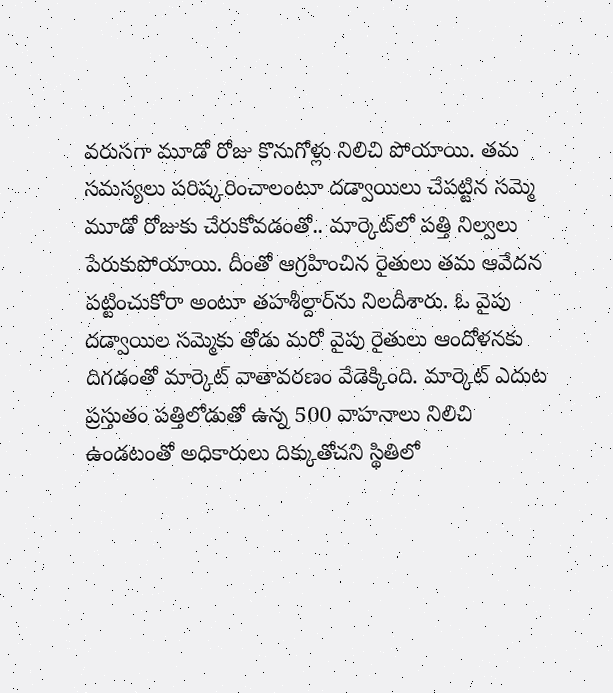వరుసగా మూడో రోజు కొనుగోళ్లు నిలిచి పోయాయి. తమ సమస్యలు పరిష్కరించాలంటూ దడ్వాయిలు చేపట్టిన సమ్మె మూడో రోజుకు చేరుకోవడంతో.. మార్కెట్‌లో పత్తి నిల్వలు పేరుకుపోయాయి. దీంతో ఆగ్రహించిన రైతులు తమ ఆవేదన పట్టించుకోరా అంటూ తహశీల్దార్‌ను నిలదీశారు. ఓ వైపు దడ్వాయిల సమ్మెకు తోడు మరో వైపు రైతులు ఆందోళనకు దిగడంతో మార్కెట్ వాతావరణం వేడెక్కింది. మార్కెట్ ఎదుట ప్రస్తుతం పత్తిలోడుతో ఉన్న 500 వాహనాలు నిలిచి ఉండటంతో అధికారులు దిక్కుతోచని స్థితిలో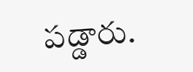పడ్డారు.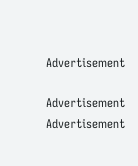Advertisement

Advertisement
Advertisement